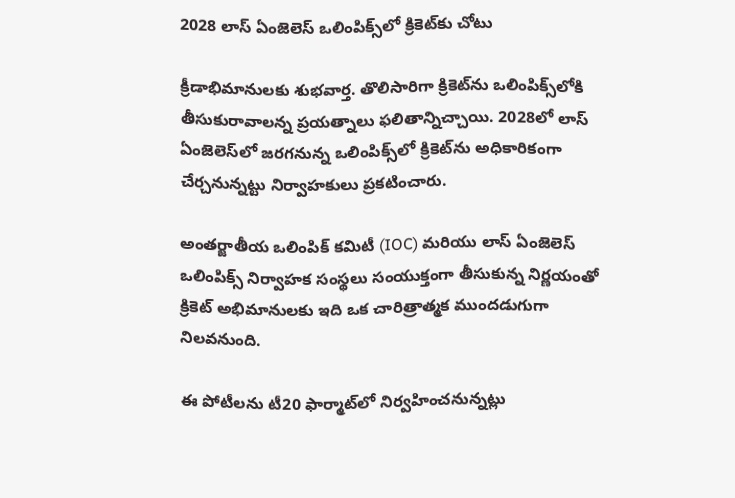2028 లాస్ ఏంజెలెస్ ఒలింపిక్స్‌లో క్రికెట్‌కు చోటు

క్రీడాభిమానులకు శుభవార్త. తొలిసారిగా క్రికెట్‌ను ఒలింపిక్స్‌లోకి తీసుకురావాలన్న ప్రయత్నాలు ఫలితాన్నిచ్చాయి. 2028లో లాస్ ఏంజెలెస్‌లో జరగనున్న ఒలింపిక్స్‌లో క్రికెట్‌ను అధికారికంగా చేర్చనున్నట్టు నిర్వాహకులు ప్రకటించారు.

అంతర్జాతీయ ఒలింపిక్ కమిటీ (IOC) మరియు లాస్ ఏంజెలెస్ ఒలింపిక్స్ నిర్వాహక సంస్థలు సంయుక్తంగా తీసుకున్న నిర్ణయంతో క్రికెట్ అభిమానులకు ఇది ఒక చారిత్రాత్మక ముందడుగుగా నిలవనుంది.

ఈ పోటీలను టీ20 ఫార్మాట్‌లో నిర్వహించనున్నట్లు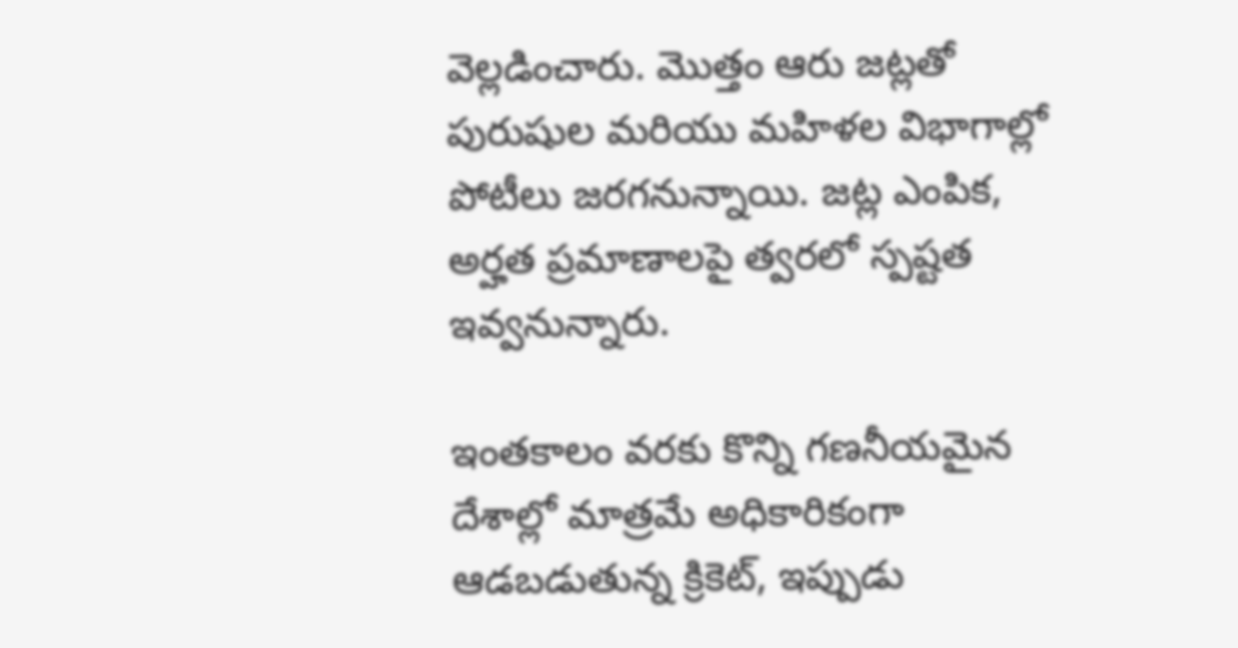వెల్లడించారు. మొత్తం ఆరు జట్లతో పురుషుల మరియు మహిళల విభాగాల్లో పోటీలు జరగనున్నాయి. జట్ల ఎంపిక, అర్హత ప్రమాణాలపై త్వరలో స్పష్టత ఇవ్వనున్నారు.

ఇంతకాలం వరకు కొన్ని గణనీయమైన దేశాల్లో మాత్రమే అధికారికంగా ఆడబడుతున్న క్రికెట్, ఇప్పుడు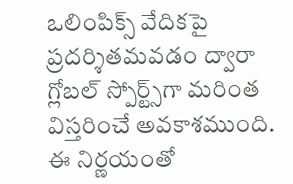ఒలింపిక్స్ వేదికపై ప్రదర్శితమవడం ద్వారా గ్లోబల్ స్పోర్ట్స్‌గా మరింత విస్తరించే అవకాశముంది. ఈ నిర్ణయంతో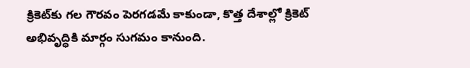క్రికెట్‌కు గల గౌరవం పెరగడమే కాకుండా, కొత్త దేశాల్లో క్రికెట్ అభివృద్ధికి మార్గం సుగమం కానుంది.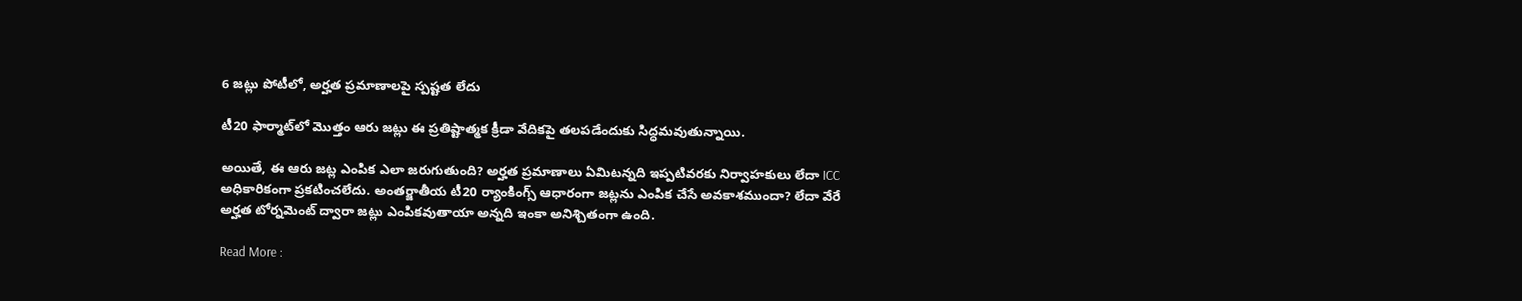6 జట్లు పోటీలో, అర్హత ప్రమాణాలపై స్పష్టత లేదు

టీ20 ఫార్మాట్‌లో మొత్తం ఆరు జట్లు ఈ ప్రతిష్టాత్మక క్రీడా వేదికపై తలపడేందుకు సిద్ధమవుతున్నాయి.

అయితే, ఈ ఆరు జట్ల ఎంపిక ఎలా జరుగుతుంది? అర్హత ప్రమాణాలు ఏమిటన్నది ఇప్పటివరకు నిర్వాహకులు లేదా ICC అధికారికంగా ప్రకటించలేదు. అంతర్జాతీయ టీ20 ర్యాంకింగ్స్ ఆధారంగా జట్లను ఎంపిక చేసే అవకాశముందా? లేదా వేరే అర్హత టోర్నమెంట్ ద్వారా జట్లు ఎంపికవుతాయా అన్నది ఇంకా అనిశ్చితంగా ఉంది.

Read More :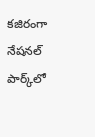కజిరంగా నేషనల్ పార్క్‌లో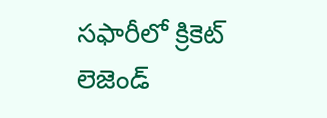సఫారీలో క్రికెట్ లెజెండ్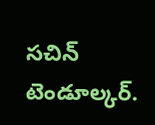సచిన్ టెండూల్కర్.